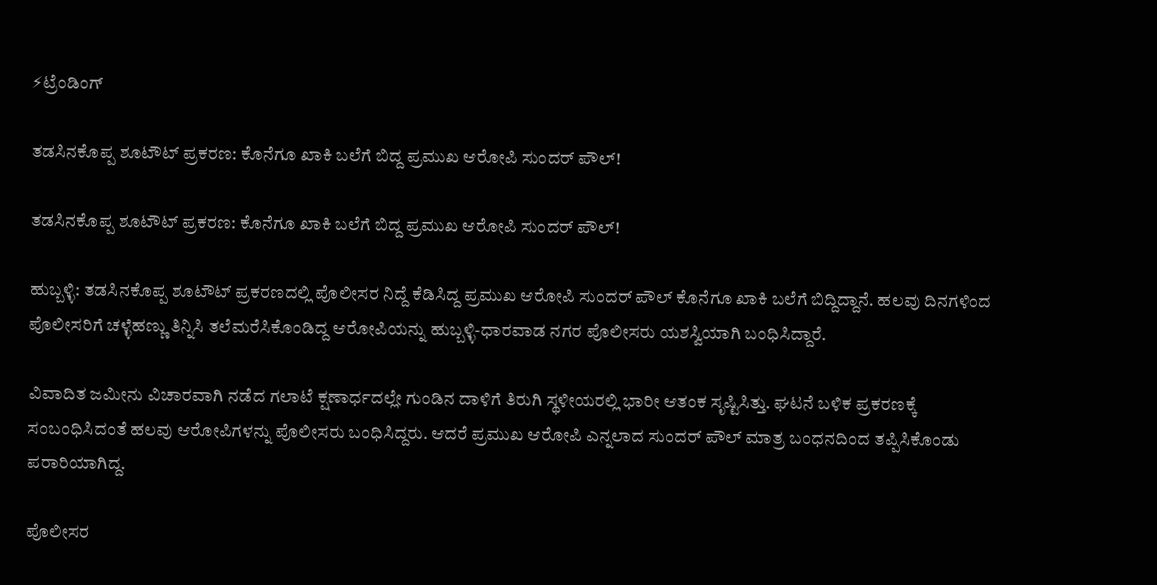⚡ಟ್ರೆಂಡಿಂಗ್

ತಡಸಿನಕೊಪ್ಪ ಶೂಟೌಟ್ ಪ್ರಕರಣ: ಕೊನೆಗೂ ಖಾಕಿ ಬಲೆಗೆ ಬಿದ್ದ ಪ್ರಮುಖ ಆರೋಪಿ ಸುಂದರ್ ಪೌಲ್!

ತಡಸಿನಕೊಪ್ಪ ಶೂಟೌಟ್ ಪ್ರಕರಣ: ಕೊನೆಗೂ ಖಾಕಿ ಬಲೆಗೆ ಬಿದ್ದ ಪ್ರಮುಖ ಆರೋಪಿ ಸುಂದರ್ ಪೌಲ್!

ಹುಬ್ಬಳ್ಳಿ: ತಡಸಿನಕೊಪ್ಪ ಶೂಟೌಟ್ ಪ್ರಕರಣದಲ್ಲಿ ಪೊಲೀಸರ ನಿದ್ದೆ ಕೆಡಿಸಿದ್ದ ಪ್ರಮುಖ ಆರೋಪಿ ಸುಂದರ್ ಪೌಲ್ ಕೊನೆಗೂ ಖಾಕಿ ಬಲೆಗೆ ಬಿದ್ದಿದ್ದಾನೆ. ಹಲವು ದಿನಗಳಿಂದ ಪೊಲೀಸರಿಗೆ ಚಳ್ಳೆಹಣ್ಣು ತಿನ್ನಿಸಿ ತಲೆಮರೆಸಿಕೊಂಡಿದ್ದ ಆರೋಪಿಯನ್ನು ಹುಬ್ಬಳ್ಳಿ-ಧಾರವಾಡ ನಗರ ಪೊಲೀಸರು ಯಶಸ್ವಿಯಾಗಿ ಬಂಧಿಸಿದ್ದಾರೆ.

ವಿವಾದಿತ ಜಮೀನು ವಿಚಾರವಾಗಿ ನಡೆದ ಗಲಾಟೆ ಕ್ಷಣಾರ್ಧದಲ್ಲೇ ಗುಂಡಿನ ದಾಳಿಗೆ ತಿರುಗಿ ಸ್ಥಳೀಯರಲ್ಲಿ ಭಾರೀ ಆತಂಕ ಸೃಷ್ಟಿಸಿತ್ತು. ಘಟನೆ ಬಳಿಕ ಪ್ರಕರಣಕ್ಕೆ ಸಂಬಂಧಿಸಿದಂತೆ ಹಲವು ಆರೋಪಿಗಳನ್ನು ಪೊಲೀಸರು ಬಂಧಿಸಿದ್ದರು. ಆದರೆ ಪ್ರಮುಖ ಆರೋಪಿ ಎನ್ನಲಾದ ಸುಂದರ್ ಪೌಲ್ ಮಾತ್ರ ಬಂಧನದಿಂದ ತಪ್ಪಿಸಿಕೊಂಡು ಪರಾರಿಯಾಗಿದ್ದ.

ಪೊಲೀಸರ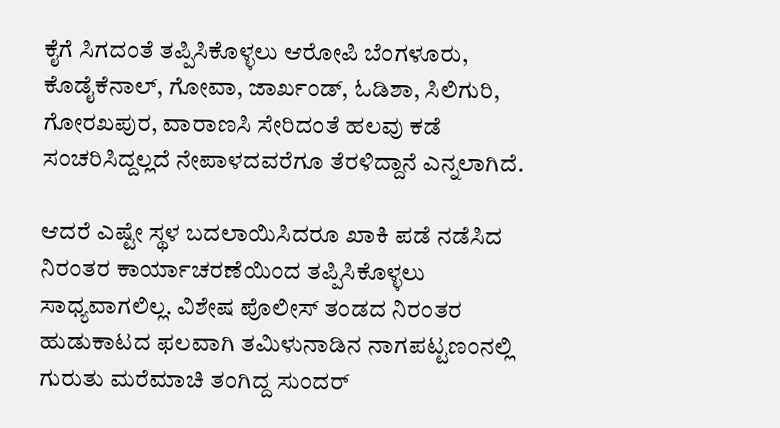ಕೈಗೆ ಸಿಗದಂತೆ ತಪ್ಪಿಸಿಕೊಳ್ಳಲು ಆರೋಪಿ ಬೆಂಗಳೂರು, ಕೊಡೈಕೆನಾಲ್, ಗೋವಾ, ಜಾರ್ಖಂಡ್, ಓಡಿಶಾ, ಸಿಲಿಗುರಿ, ಗೋರಖಪುರ, ವಾರಾಣಸಿ ಸೇರಿದಂತೆ ಹಲವು ಕಡೆ ಸಂಚರಿಸಿದ್ದಲ್ಲದೆ ನೇಪಾಳದವರೆಗೂ ತೆರಳಿದ್ದಾನೆ ಎನ್ನಲಾಗಿದೆ.

ಆದರೆ ಎಷ್ಟೇ ಸ್ಥಳ ಬದಲಾಯಿಸಿದರೂ ಖಾಕಿ ಪಡೆ ನಡೆಸಿದ ನಿರಂತರ ಕಾರ್ಯಾಚರಣೆಯಿಂದ ತಪ್ಪಿಸಿಕೊಳ್ಳಲು ಸಾಧ್ಯವಾಗಲಿಲ್ಲ. ವಿಶೇಷ ಪೊಲೀಸ್ ತಂಡದ ನಿರಂತರ ಹುಡುಕಾಟದ ಫಲವಾಗಿ ತಮಿಳುನಾಡಿನ ನಾಗಪಟ್ಟಣಂನಲ್ಲಿ ಗುರುತು ಮರೆಮಾಚಿ ತಂಗಿದ್ದ ಸುಂದರ್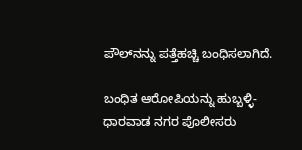ಪೌಲ್‌ನನ್ನು ಪತ್ತೆಹಚ್ಚಿ ಬಂಧಿಸಲಾಗಿದೆ.

ಬಂಧಿತ ಆರೋಪಿಯನ್ನು ಹುಬ್ಬಳ್ಳಿ-ಧಾರವಾಡ ನಗರ ಪೊಲೀಸರು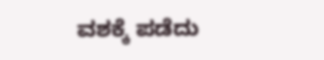ವಶಕ್ಕೆ ಪಡೆದು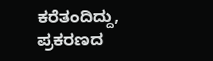ಕರೆತಂದಿದ್ದು, ಪ್ರಕರಣದ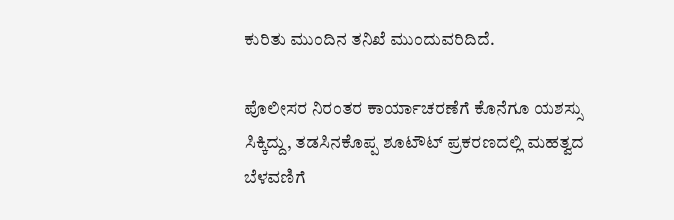ಕುರಿತು ಮುಂದಿನ ತನಿಖೆ ಮುಂದುವರಿದಿದೆ.

ಪೊಲೀಸರ ನಿರಂತರ ಕಾರ್ಯಾಚರಣೆಗೆ ಕೊನೆಗೂ ಯಶಸ್ಸು ಸಿಕ್ಕಿದ್ದು, ತಡಸಿನಕೊಪ್ಪ ಶೂಟೌಟ್ ಪ್ರಕರಣದಲ್ಲಿ ಮಹತ್ವದ ಬೆಳವಣಿಗೆ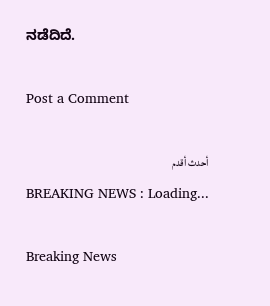ನಡೆದಿದೆ.

Post a Comment

أحدث أقدم
BREAKING NEWS : Loading...

Breaking News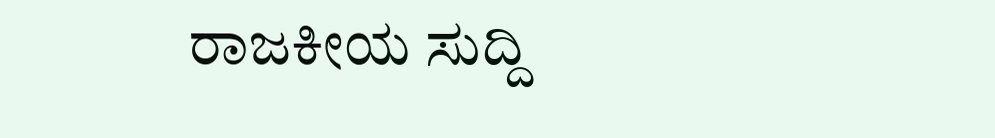ರಾಜಕೀಯ ಸುದ್ದಿ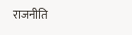राजनीति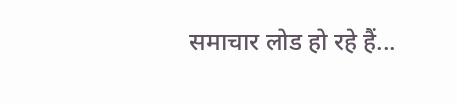समाचार लोड हो रहे हैं...